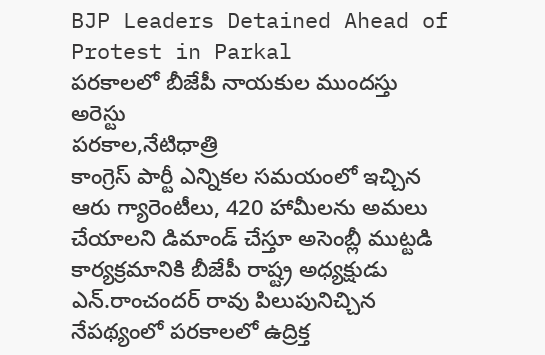BJP Leaders Detained Ahead of Protest in Parkal
పరకాలలో బీజేపీ నాయకుల ముందస్తు అరెస్టు
పరకాల,నేటిధాత్రి
కాంగ్రెస్ పార్టీ ఎన్నికల సమయంలో ఇచ్చిన ఆరు గ్యారెంటీలు, 420 హామీలను అమలు చేయాలని డిమాండ్ చేస్తూ అసెంబ్లీ ముట్టడి కార్యక్రమానికి బీజేపీ రాష్ట్ర అధ్యక్షుడు ఎన్.రాంచందర్ రావు పిలుపునిచ్చిన నేపథ్యంలో పరకాలలో ఉద్రిక్త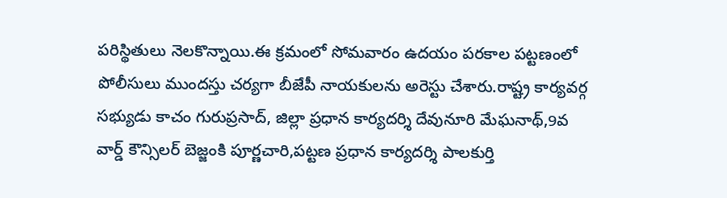పరిస్థితులు నెలకొన్నాయి.ఈ క్రమంలో సోమవారం ఉదయం పరకాల పట్టణంలో పోలీసులు ముందస్తు చర్యగా బీజేపీ నాయకులను అరెస్టు చేశారు.రాష్ట్ర కార్యవర్గ సభ్యుడు కాచం గురుప్రసాద్, జిల్లా ప్రధాన కార్యదర్శి దేవునూరి మేఘనాథ్,9వ వార్డ్ కౌన్సిలర్ బెజ్జంకి పూర్ణచారి,పట్టణ ప్రధాన కార్యదర్శి పాలకుర్తి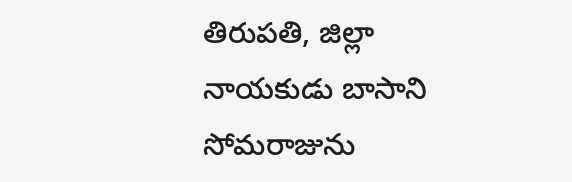తిరుపతి, జిల్లా నాయకుడు బాసాని సోమరాజును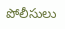పోలీసులు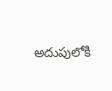అదుపులోకి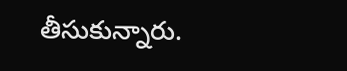తీసుకున్నారు.